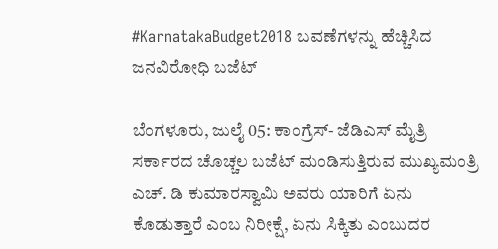#KarnatakaBudget2018 ಬವಣೆಗಳನ್ನು ಹೆಚ್ಚಿಸಿದ ಜನವಿರೋಧಿ ಬಜೆಟ್

ಬೆಂಗಳೂರು, ಜುಲೈ 05: ಕಾಂಗ್ರೆಸ್- ಜೆಡಿಎಸ್ ಮೈತ್ರಿ ಸರ್ಕಾರದ ಚೊಚ್ಚಲ ಬಜೆಟ್ ಮಂಡಿಸುತ್ತಿರುವ ಮುಖ್ಯಮಂತ್ರಿ ಎಚ್. ಡಿ ಕುಮಾರಸ್ವಾಮಿ ಅವರು ಯಾರಿಗೆ ಏನು ಕೊಡುತ್ತಾರೆ ಎಂಬ ನಿರೀಕ್ಷೆ, ಏನು ಸಿಕ್ಕಿತು ಎಂಬುದರ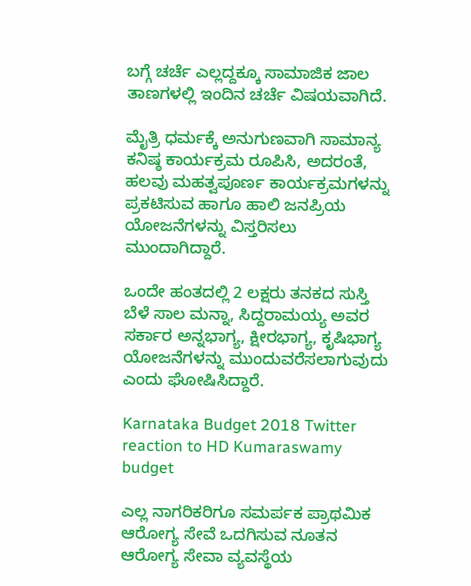ಬಗ್ಗೆ ಚರ್ಚೆ ಎಲ್ಲದ್ದಕ್ಕೂ ಸಾಮಾಜಿಕ ಜಾಲ ತಾಣಗಳಲ್ಲಿ ಇಂದಿನ ಚರ್ಚೆ ವಿಷಯವಾಗಿದೆ.

ಮೈತ್ರಿ ಧರ್ಮಕ್ಕೆ ಅನುಗುಣವಾಗಿ ಸಾಮಾನ್ಯ ಕನಿಷ್ಠ ಕಾರ್ಯಕ್ರಮ ರೂಪಿಸಿ, ಅದರಂತೆ, ಹಲವು ಮಹತ್ವಪೂರ್ಣ ಕಾರ್ಯಕ್ರಮಗಳನ್ನು ಪ್ರಕಟಿಸುವ ಹಾಗೂ ಹಾಲಿ ಜನಪ್ರಿಯ ಯೋಜನೆಗಳನ್ನು ವಿಸ್ತರಿಸಲು ಮುಂದಾಗಿದ್ದಾರೆ.

ಒಂದೇ ಹಂತದಲ್ಲಿ 2 ಲಕ್ಷರು ತನಕದ ಸುಸ್ತಿ ಬೆಳೆ ಸಾಲ ಮನ್ನಾ, ಸಿದ್ದರಾಮಯ್ಯ ಅವರ ಸರ್ಕಾರ ಅನ್ನಭಾಗ್ಯ, ಕ್ಷೀರಭಾಗ್ಯ, ಕೃಷಿಭಾಗ್ಯ ಯೋಜನೆಗಳನ್ನು ಮುಂದುವರೆಸಲಾಗುವುದು ಎಂದು ಘೋಷಿಸಿದ್ದಾರೆ.

Karnataka Budget 2018 Twitter reaction to HD Kumaraswamy budget

ಎಲ್ಲ ನಾಗರಿಕರಿಗೂ ಸಮರ್ಪಕ ಪ್ರಾಥಮಿಕ ಆರೋಗ್ಯ ಸೇವೆ ಒದಗಿಸುವ ನೂತನ ಆರೋಗ್ಯ ಸೇವಾ ವ್ಯವಸ್ಥೆಯ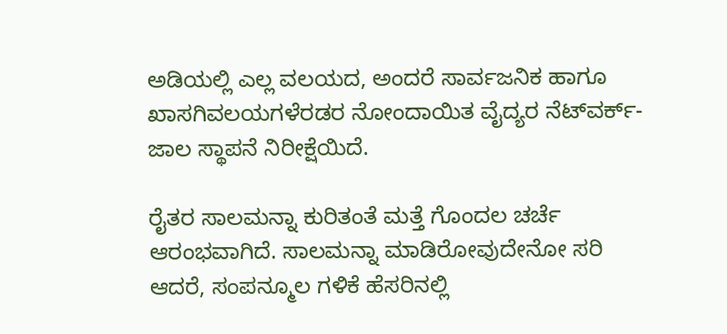ಅಡಿಯಲ್ಲಿ ಎಲ್ಲ ವಲಯದ, ಅಂದರೆ ಸಾರ್ವಜನಿಕ ಹಾಗೂ ಖಾಸಗಿವಲಯಗಳೆರಡರ ನೋಂದಾಯಿತ ವೈದ್ಯರ ನೆಟ್‍ವರ್ಕ್-ಜಾಲ ಸ್ಥಾಪನೆ ನಿರೀಕ್ಷೆಯಿದೆ.

ರೈತರ ಸಾಲಮನ್ನಾ ಕುರಿತಂತೆ ಮತ್ತೆ ಗೊಂದಲ ಚರ್ಚೆ ಆರಂಭವಾಗಿದೆ. ಸಾಲಮನ್ನಾ ಮಾಡಿರೋವುದೇನೋ ಸರಿ ಆದರೆ, ಸಂಪನ್ಮೂಲ ಗಳಿಕೆ ಹೆಸರಿನಲ್ಲಿ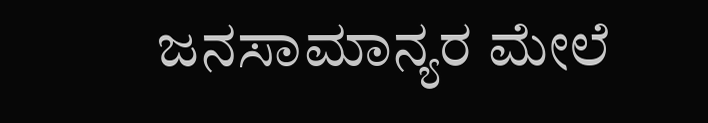ಜನಸಾಮಾನ್ಯರ ಮೇಲೆ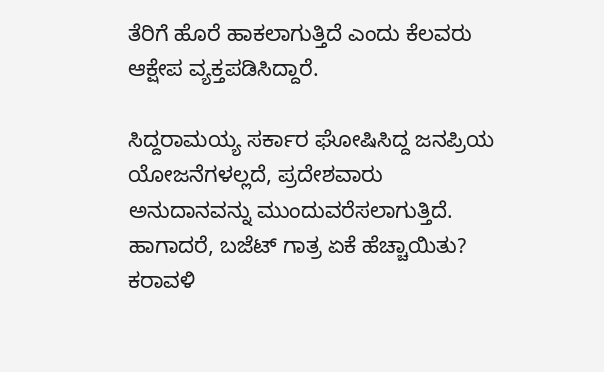ತೆರಿಗೆ ಹೊರೆ ಹಾಕಲಾಗುತ್ತಿದೆ ಎಂದು ಕೆಲವರು ಆಕ್ಷೇಪ ವ್ಯಕ್ತಪಡಿಸಿದ್ದಾರೆ.

ಸಿದ್ದರಾಮಯ್ಯ ಸರ್ಕಾರ ಘೋಷಿಸಿದ್ದ ಜನಪ್ರಿಯ ಯೋಜನೆಗಳಲ್ಲದೆ, ಪ್ರದೇಶವಾರು ಅನುದಾನವನ್ನು ಮುಂದುವರೆಸಲಾಗುತ್ತಿದೆ. ಹಾಗಾದರೆ, ಬಜೆಟ್ ಗಾತ್ರ ಏಕೆ ಹೆಚ್ಚಾಯಿತು? ಕರಾವಳಿ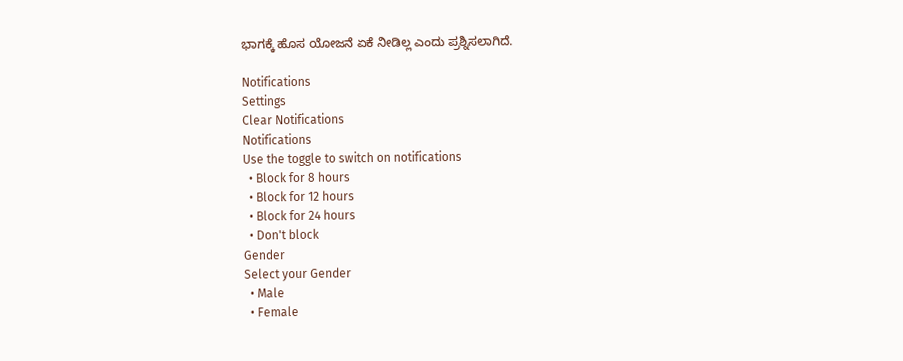ಭಾಗಕ್ಕೆ ಹೊಸ ಯೋಜನೆ ಏಕೆ ನೀಡಿಲ್ಲ ಎಂದು ಪ್ರಶ್ನಿಸಲಾಗಿದೆ.

Notifications
Settings
Clear Notifications
Notifications
Use the toggle to switch on notifications
  • Block for 8 hours
  • Block for 12 hours
  • Block for 24 hours
  • Don't block
Gender
Select your Gender
  • Male
  • Female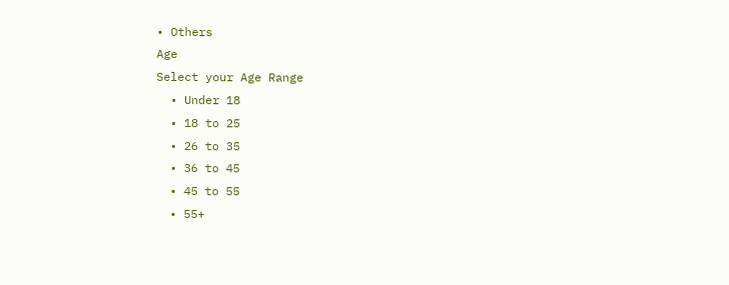• Others
Age
Select your Age Range
  • Under 18
  • 18 to 25
  • 26 to 35
  • 36 to 45
  • 45 to 55
  • 55+